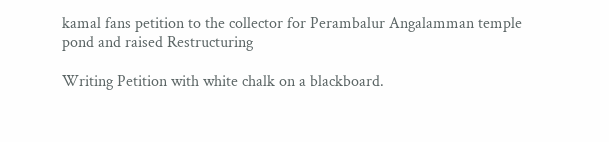kamal fans petition to the collector for Perambalur Angalamman temple pond and raised Restructuring

Writing Petition with white chalk on a blackboard.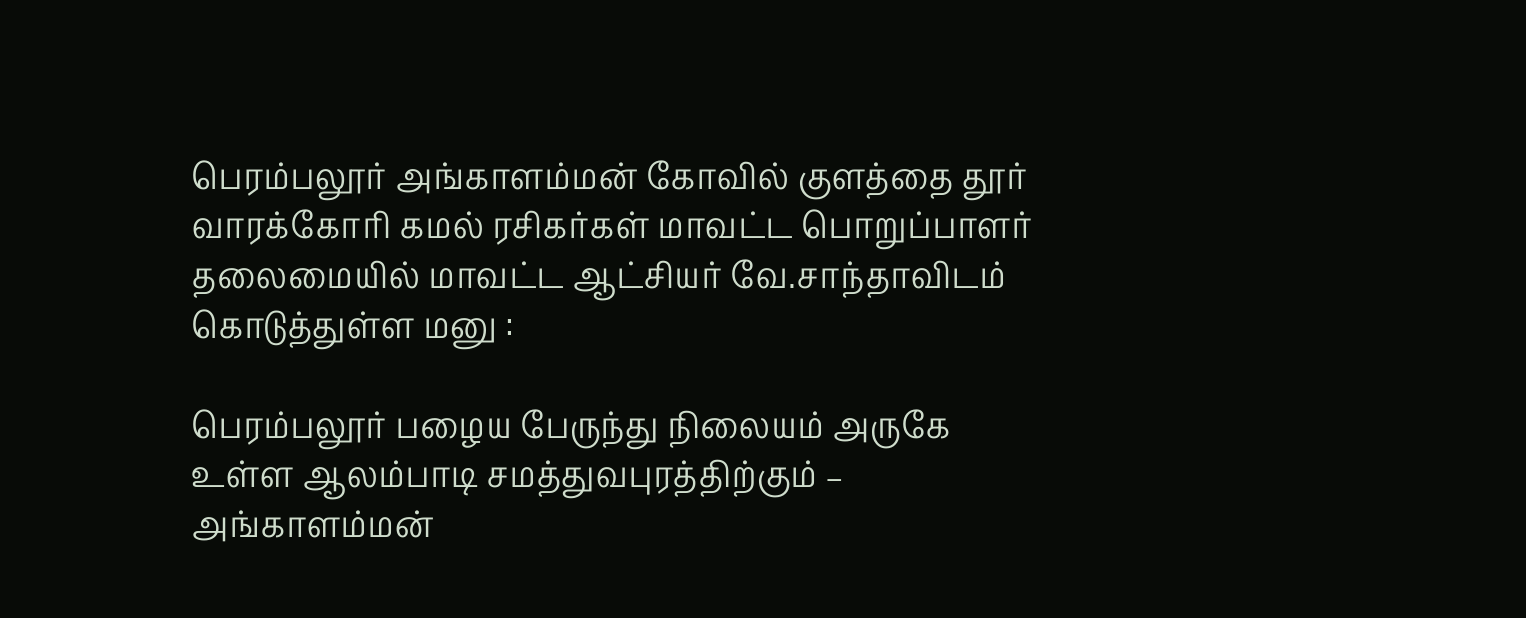பெரம்பலூர் அங்காளம்மன் கோவில் குளத்தை தூர் வாரக்கோரி கமல் ரசிகர்கள் மாவட்ட பொறுப்பாளர் தலைமையில் மாவட்ட ஆட்சியர் வே.சாந்தாவிடம் கொடுத்துள்ள மனு :

பெரம்பலூர் பழைய பேருந்து நிலையம் அருகே உள்ள ஆலம்பாடி சமத்துவபுரத்திற்கும் – அங்காளம்மன்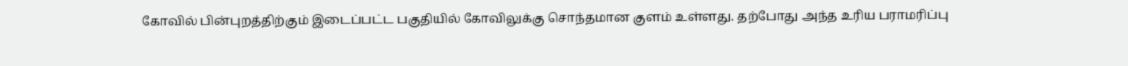கோவில் பின்புறத்திற்கும் இடைப்பட்ட பகுதியில் கோவிலுக்கு சொந்தமான குளம் உள்ளது. தற்போது அந்த உரிய பராமரிப்பு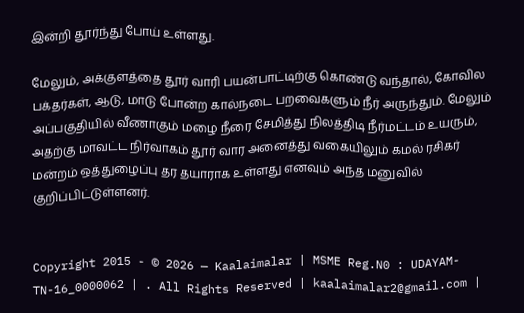இன்றி தூர்ந்து போய் உள்ளது.

மேலும், அக்குளத்தை தூர் வாரி பயன்பாட்டிற்கு கொண்டு வந்தால், கோவில பக்தர்கள், ஆடு, மாடு போன்ற கால்நடை பறவைகளும் நீர் அருந்தும். மேலும் அப்பகுதியில் வீணாகும் மழை நீரை சேமித்து நிலத்திடி நீர்மட்டம் உயரும், அதற்கு மாவட்ட நிர்வாகம் தூர் வார அனைத்து வகையிலும் கமல் ரசிகர் மன்றம் ஒத்துழைப்பு தர தயாராக உள்ளது எனவும் அந்த மனுவில் குறிப்பிட்டுள்ளனர்.


Copyright 2015 - © 2026 — Kaalaimalar | MSME Reg.N0 : UDAYAM-TN-16_0000062 | . All Rights Reserved | kaalaimalar2@gmail.com |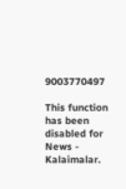9003770497

This function has been disabled for News - Kalaimalar.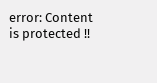error: Content is protected !!